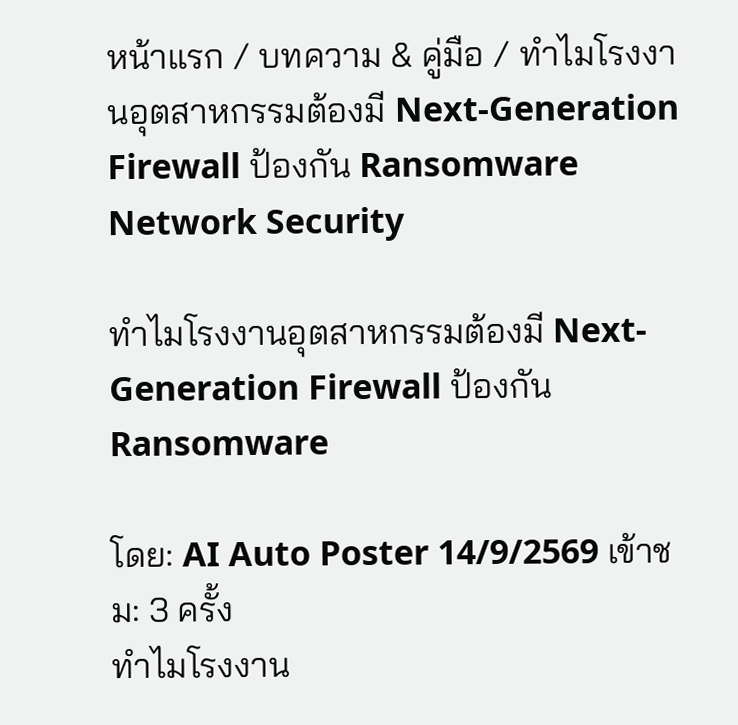หน้าแรก / บทความ & คู่มือ / ทำไมโรงงานอุตสาหกรรมต้องมี Next-Generation Firewall ป้องกัน Ransomware
Network Security

ทำไมโรงงานอุตสาหกรรมต้องมี Next-Generation Firewall ป้องกัน Ransomware

โดย: AI Auto Poster 14/9/2569 เข้าชม: 3 ครั้ง
ทำไมโรงงาน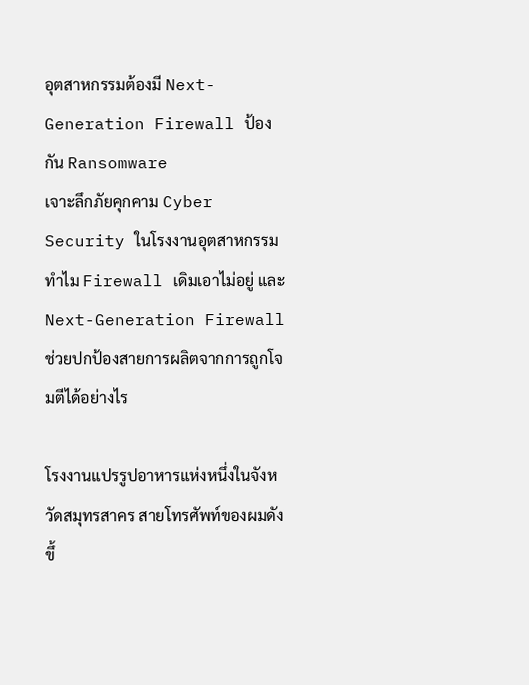อุตสาหกรรมต้องมี Next-Generation Firewall ป้องกัน Ransomware
เจาะลึกภัยคุกคาม Cyber Security ในโรงงานอุตสาหกรรม ทำไม Firewall เดิมเอาไม่อยู่ และ Next-Generation Firewall ช่วยปกป้องสายการผลิตจากการถูกโจมตีได้อย่างไร

โรงงานแปรรูปอาหารแห่งหนึ่งในจังหวัดสมุทรสาคร สายโทรศัพท์ของผมดังขึ้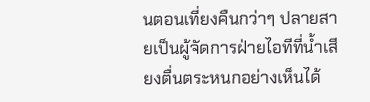นตอนเที่ยงคืนกว่าๆ ปลายสายเป็นผู้จัดการฝ่ายไอทีที่น้ำเสียงตื่นตระหนกอย่างเห็นได้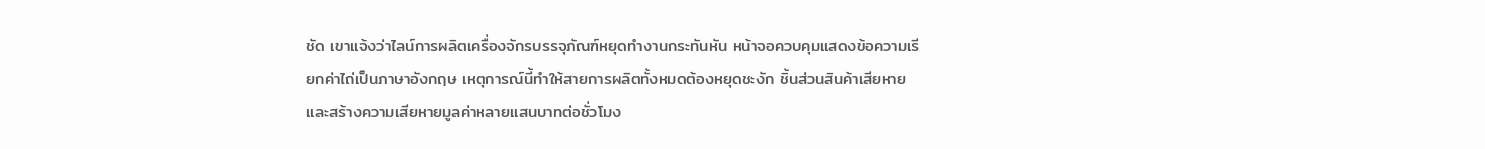ชัด เขาแจ้งว่าไลน์การผลิตเครื่องจักรบรรจุภัณฑ์หยุดทำงานกระทันหัน หน้าจอควบคุมแสดงข้อความเรียกค่าไถ่เป็นภาษาอังกฤษ เหตุการณ์นี้ทำให้สายการผลิตทั้งหมดต้องหยุดชะงัก ชิ้นส่วนสินค้าเสียหาย และสร้างความเสียหายมูลค่าหลายแสนบาทต่อชั่วโมง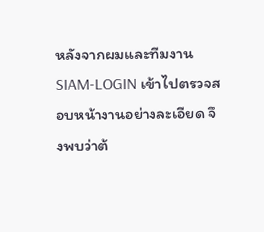หลังจากผมและทีมงาน SIAM-LOGIN เข้าไปตรวจสอบหน้างานอย่างละเอียด จึงพบว่าต้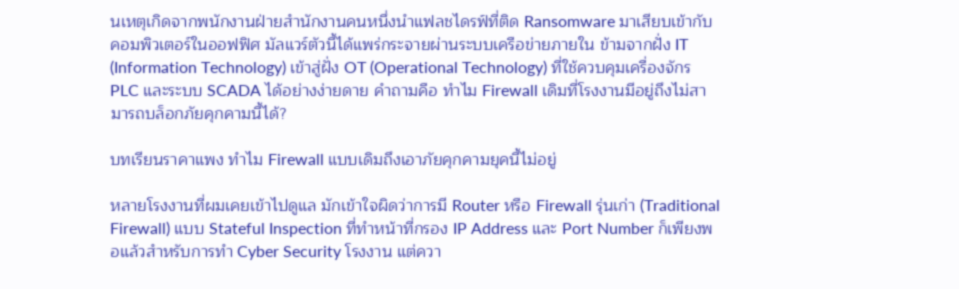นเหตุเกิดจากพนักงานฝ่ายสำนักงานคนหนึ่งนำแฟลชไดรฟ์ที่ติด Ransomware มาเสียบเข้ากับคอมพิวเตอร์ในออฟฟิศ มัลแวร์ตัวนี้ได้แพร่กระจายผ่านระบบเครือข่ายภายใน ข้ามจากฝั่ง IT (Information Technology) เข้าสู่ฝั่ง OT (Operational Technology) ที่ใช้ควบคุมเครื่องจักร PLC และระบบ SCADA ได้อย่างง่ายดาย คำถามคือ ทำไม Firewall เดิมที่โรงงานมีอยู่ถึงไม่สามารถบล็อกภัยคุกคามนี้ได้?

บทเรียนราคาแพง ทำไม Firewall แบบเดิมถึงเอาภัยคุกคามยุคนี้ไม่อยู่

หลายโรงงานที่ผมเคยเข้าไปดูแล มักเข้าใจผิดว่าการมี Router หรือ Firewall รุ่นเก่า (Traditional Firewall) แบบ Stateful Inspection ที่ทำหน้าที่กรอง IP Address และ Port Number ก็เพียงพอแล้วสำหรับการทำ Cyber Security โรงงาน แต่ควา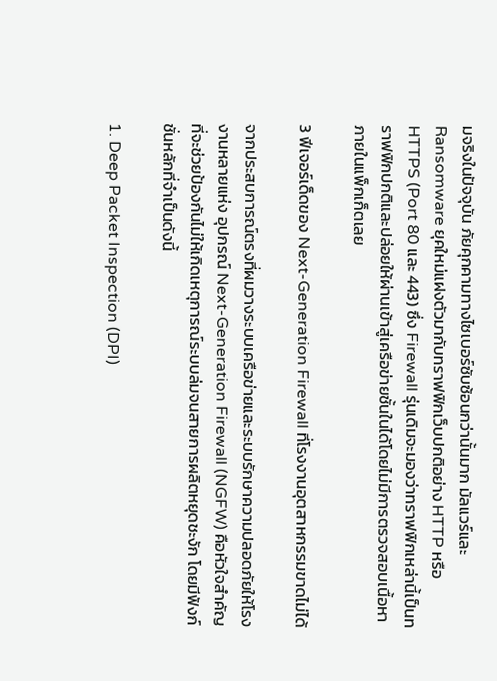มจริงในปัจจุบัน ภัยคุกคามทางไซเบอร์ซับซ้อนกว่านั้นมาก มัลแวร์และ Ransomware ยุคใหม่แฝงตัวมากับทราฟฟิกเว็บปกติอย่าง HTTP หรือ HTTPS (Port 80 และ 443) ซึ่ง Firewall รุ่นเดิมจะมองว่าทราฟฟิกเหล่านี้เป็นทราฟฟิกปกติและปล่อยให้ผ่านเข้าสู่เครือข่ายชั้นในได้โดยไม่มีการตรวจสอบเนื้อหาภายในแพ็กเก็ตเลย

3 ฟีเจอร์เด็ดของ Next-Generation Firewall ที่โรงงานอุตสาหกรรมขาดไม่ได้

จากประสบการณ์ตรงที่ผมวางระบบเครือข่ายและระบบรักษาความปลอดภัยให้โรงงานหลายแห่ง อุปกรณ์ Next-Generation Firewall (NGFW) คือหัวใจสำคัญที่จะช่วยป้องกันไม่ให้เกิดเหตุการณ์ระบบล่มจนสายการผลิตหยุดชะงัก โดยมีฟังก์ชั่นหลักที่จำเป็นดังนี้

1. Deep Packet Inspection (DPI)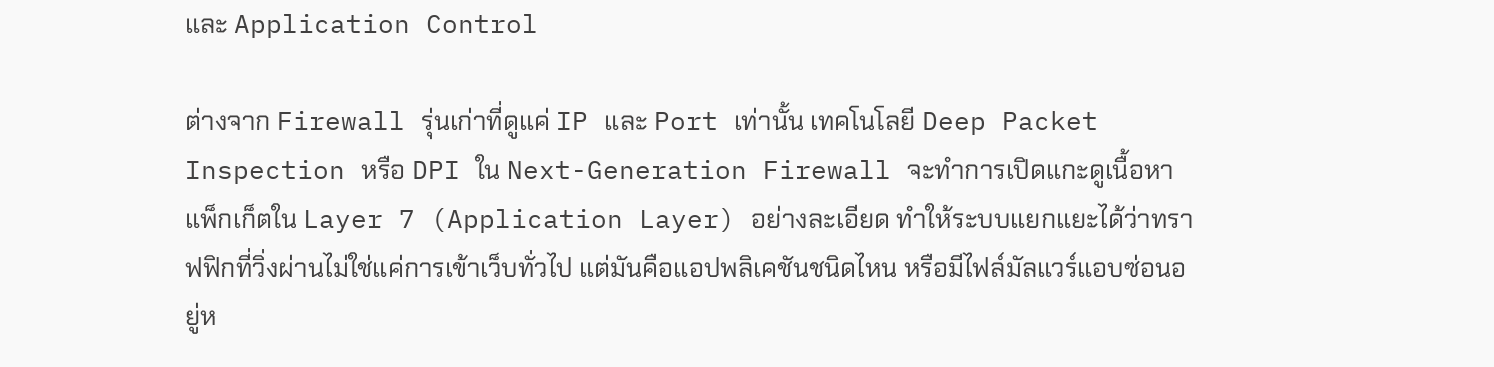และ Application Control

ต่างจาก Firewall รุ่นเก่าที่ดูแค่ IP และ Port เท่านั้น เทคโนโลยี Deep Packet Inspection หรือ DPI ใน Next-Generation Firewall จะทำการเปิดแกะดูเนื้อหาแพ็กเก็ตใน Layer 7 (Application Layer) อย่างละเอียด ทำให้ระบบแยกแยะได้ว่าทราฟฟิกที่วิ่งผ่านไม่ใช่แค่การเข้าเว็บทั่วไป แต่มันคือแอปพลิเคชันชนิดไหน หรือมีไฟล์มัลแวร์แอบซ่อนอยู่ห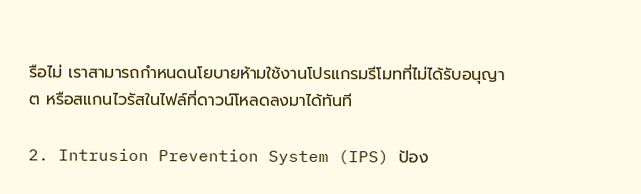รือไม่ เราสามารถกำหนดนโยบายห้ามใช้งานโปรแกรมรีโมทที่ไม่ได้รับอนุญาต หรือสแกนไวรัสในไฟล์ที่ดาวน์โหลดลงมาได้ทันที

2. Intrusion Prevention System (IPS) ป้อง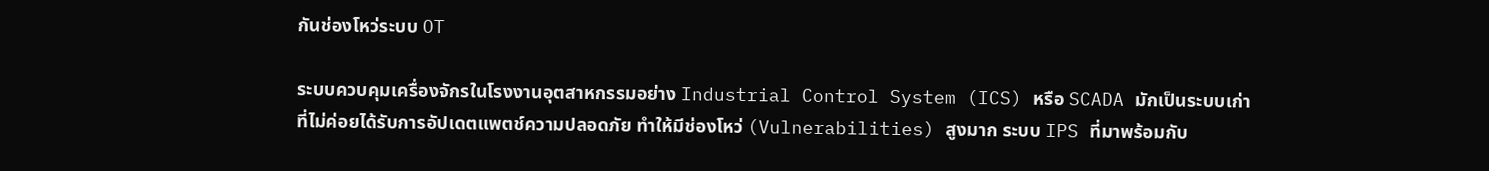กันช่องโหว่ระบบ OT

ระบบควบคุมเครื่องจักรในโรงงานอุตสาหกรรมอย่าง Industrial Control System (ICS) หรือ SCADA มักเป็นระบบเก่าที่ไม่ค่อยได้รับการอัปเดตแพตช์ความปลอดภัย ทำให้มีช่องโหว่ (Vulnerabilities) สูงมาก ระบบ IPS ที่มาพร้อมกับ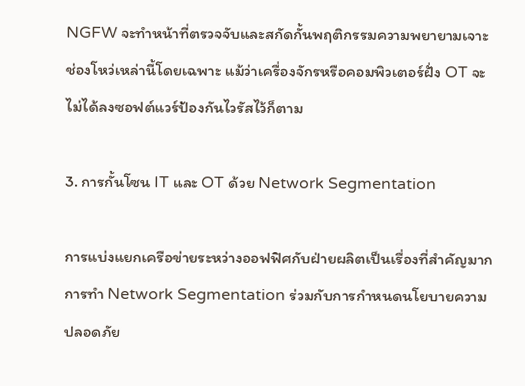NGFW จะทำหน้าที่ตรวจจับและสกัดกั้นพฤติกรรมความพยายามเจาะช่องโหว่เหล่านี้โดยเฉพาะ แม้ว่าเครื่องจักรหรือคอมพิวเตอร์ฝั่ง OT จะไม่ได้ลงซอฟต์แวร์ป้องกันไวรัสไว้ก็ตาม

3. การกั้นโซน IT และ OT ด้วย Network Segmentation

การแบ่งแยกเครือข่ายระหว่างออฟฟิศกับฝ่ายผลิตเป็นเรื่องที่สำคัญมาก การทำ Network Segmentation ร่วมกับการกำหนดนโยบายความปลอดภัย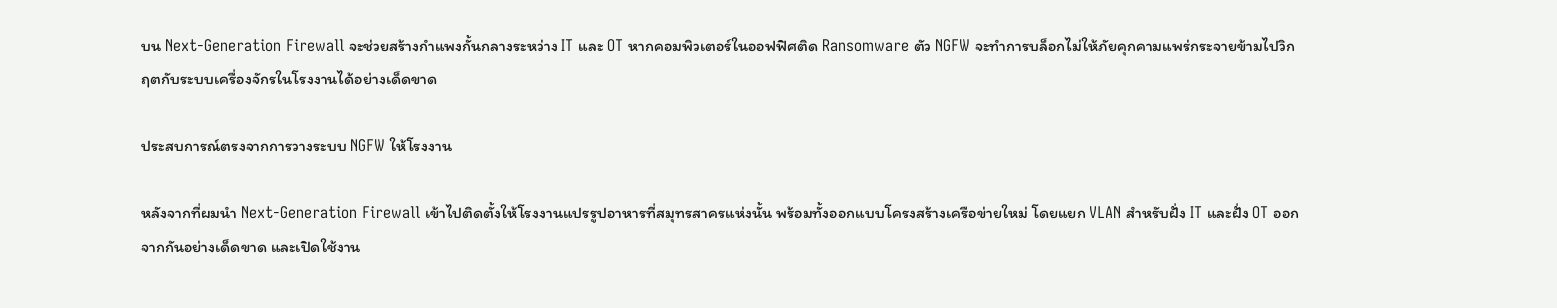บน Next-Generation Firewall จะช่วยสร้างกำแพงกั้นกลางระหว่าง IT และ OT หากคอมพิวเตอร์ในออฟฟิศติด Ransomware ตัว NGFW จะทำการบล็อกไม่ให้ภัยคุกคามแพร่กระจายข้ามไปวิกฤตกับระบบเครื่องจักรในโรงงานได้อย่างเด็ดขาด

ประสบการณ์ตรงจากการวางระบบ NGFW ให้โรงงาน

หลังจากที่ผมนำ Next-Generation Firewall เข้าไปติดตั้งให้โรงงานแปรรูปอาหารที่สมุทรสาครแห่งนั้น พร้อมทั้งออกแบบโครงสร้างเครือข่ายใหม่ โดยแยก VLAN สำหรับฝั่ง IT และฝั่ง OT ออกจากกันอย่างเด็ดขาด และเปิดใช้งาน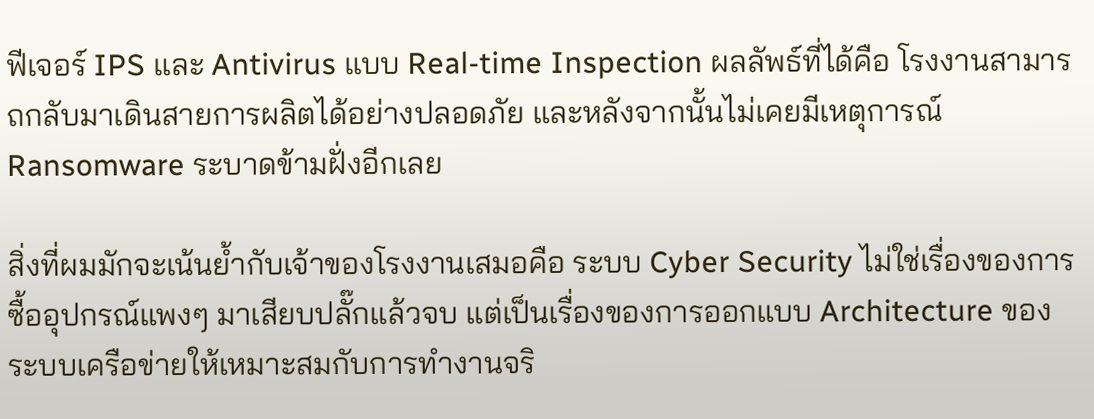ฟีเจอร์ IPS และ Antivirus แบบ Real-time Inspection ผลลัพธ์ที่ได้คือ โรงงานสามารถกลับมาเดินสายการผลิตได้อย่างปลอดภัย และหลังจากนั้นไม่เคยมีเหตุการณ์ Ransomware ระบาดข้ามฝั่งอีกเลย

สิ่งที่ผมมักจะเน้นย้ำกับเจ้าของโรงงานเสมอคือ ระบบ Cyber Security ไม่ใช่เรื่องของการซื้ออุปกรณ์แพงๆ มาเสียบปลั๊กแล้วจบ แต่เป็นเรื่องของการออกแบบ Architecture ของระบบเครือข่ายให้เหมาะสมกับการทำงานจริ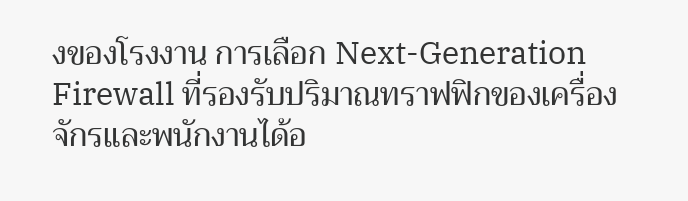งของโรงงาน การเลือก Next-Generation Firewall ที่รองรับปริมาณทราฟฟิกของเครื่องจักรและพนักงานได้อ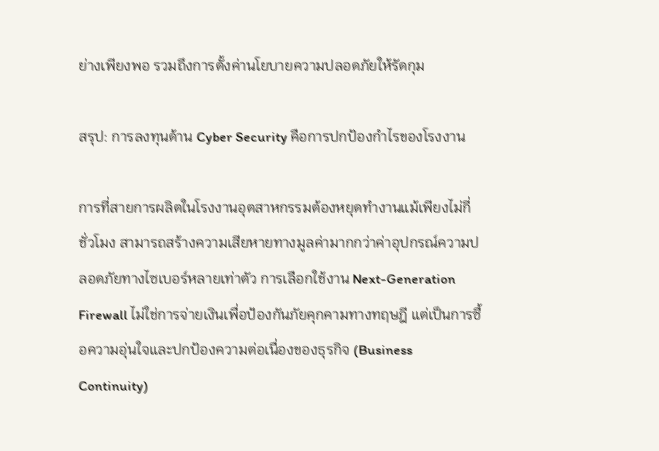ย่างเพียงพอ รวมถึงการตั้งค่านโยบายความปลอดภัยให้รัดกุม

สรุป: การลงทุนด้าน Cyber Security คือการปกป้องกำไรของโรงงาน

การที่สายการผลิตในโรงงานอุตสาหกรรมต้องหยุดทำงานแม้เพียงไม่กี่ชั่วโมง สามารถสร้างความเสียหายทางมูลค่ามากกว่าค่าอุปกรณ์ความปลอดภัยทางไซเบอร์หลายเท่าตัว การเลือกใช้งาน Next-Generation Firewall ไม่ใช่การจ่ายเงินเพื่อป้องกันภัยคุกคามทางทฤษฎี แต่เป็นการซื้อความอุ่นใจและปกป้องความต่อเนื่องของธุรกิจ (Business Continuity)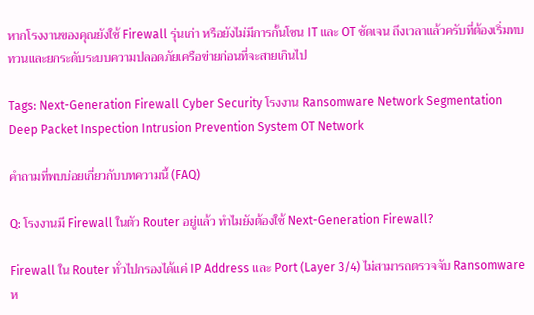หากโรงงานของคุณยังใช้ Firewall รุ่นเก่า หรือยังไม่มีการกั้นโซน IT และ OT ชัดเจน ถึงเวลาแล้วครับที่ต้องเริ่มทบทวนและยกระดับระบบความปลอดภัยเครือข่ายก่อนที่จะสายเกินไป

Tags: Next-Generation Firewall Cyber Security โรงงาน Ransomware Network Segmentation Deep Packet Inspection Intrusion Prevention System OT Network

คำถามที่พบบ่อยเกี่ยวกับบทความนี้ (FAQ)

Q: โรงงานมี Firewall ในตัว Router อยู่แล้ว ทำไมยังต้องใช้ Next-Generation Firewall?

Firewall ใน Router ทั่วไปกรองได้แค่ IP Address และ Port (Layer 3/4) ไม่สามารถตรวจจับ Ransomware ห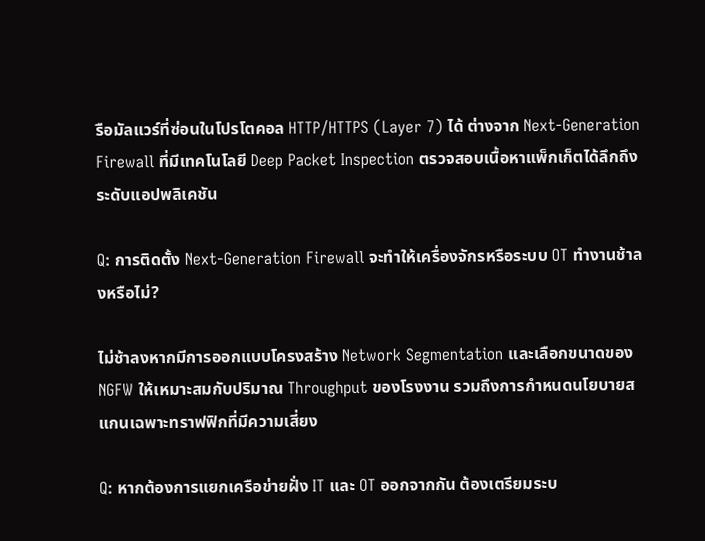รือมัลแวร์ที่ซ่อนในโปรโตคอล HTTP/HTTPS (Layer 7) ได้ ต่างจาก Next-Generation Firewall ที่มีเทคโนโลยี Deep Packet Inspection ตรวจสอบเนื้อหาแพ็กเก็ตได้ลึกถึงระดับแอปพลิเคชัน

Q: การติดตั้ง Next-Generation Firewall จะทำให้เครื่องจักรหรือระบบ OT ทำงานช้าลงหรือไม่?

ไม่ช้าลงหากมีการออกแบบโครงสร้าง Network Segmentation และเลือกขนาดของ NGFW ให้เหมาะสมกับปริมาณ Throughput ของโรงงาน รวมถึงการกำหนดนโยบายสแกนเฉพาะทราฟฟิกที่มีความเสี่ยง

Q: หากต้องการแยกเครือข่ายฝั่ง IT และ OT ออกจากกัน ต้องเตรียมระบ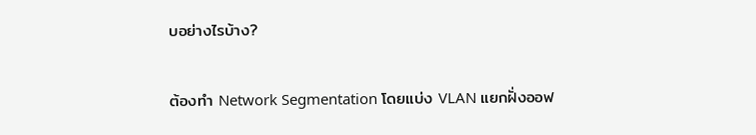บอย่างไรบ้าง?

ต้องทำ Network Segmentation โดยแบ่ง VLAN แยกฝั่งออฟ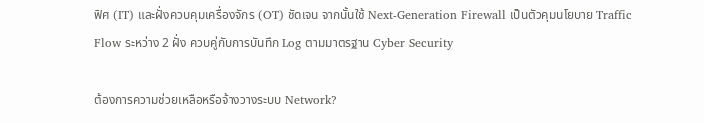ฟิศ (IT) และฝั่งควบคุมเครื่องจักร (OT) ชัดเจน จากนั้นใช้ Next-Generation Firewall เป็นตัวคุมนโยบาย Traffic Flow ระหว่าง 2 ฝั่ง ควบคู่กับการบันทึก Log ตามมาตรฐาน Cyber Security

ต้องการความช่วยเหลือหรือจ้างวางระบบ Network?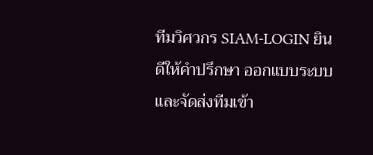ทีมวิศวกร SIAM-LOGIN ยินดีให้คำปรึกษา ออกแบบระบบ และจัดส่งทีมเข้า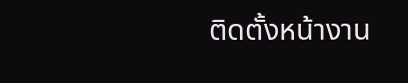ติดตั้งหน้างาน